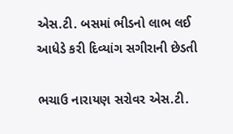એસ.ટી. બસમાં ભીડનો લાભ લઈ આધેડે કરી દિવ્યાંગ સગીરાની છેડતી

ભચાઉ નારાયણ સરોવર એસ.ટી.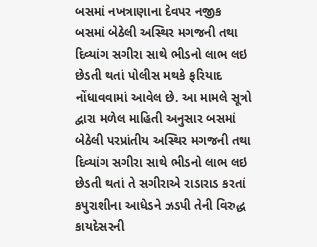બસમાં નખત્રાણાના દેવપર નજીક બસમાં બેઠેલી અસ્થિર મગજની તથા દિવ્યાંગ સગીરા સાથે ભીડનો લાભ લઇ છેડતી થતાં પોલીસ મથકે ફરિયાદ નોંધાવવામાં આવેલ છે. આ મામલે સૂત્રો દ્વારા મળેલ માહિતી અનુસાર બસમાં બેઠેલી પરપ્રાંતીય અસ્થિર મગજની તથા દિવ્યાંગ સગીરા સાથે ભીડનો લાભ લઇ છેડતી થતાં તે સગીરાએ રાડારાડ કરતાં કપુરાશીના આધેડને ઝડપી તેની વિરુદ્ધ કાયદેસરની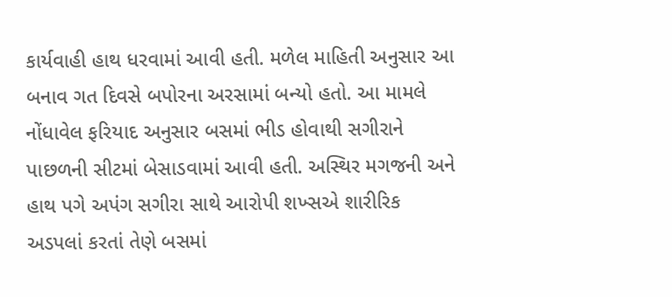કાર્યવાહી હાથ ધરવામાં આવી હતી. મળેલ માહિતી અનુસાર આ બનાવ ગત દિવસે બપોરના અરસામાં બન્યો હતો. આ મામલે નોંધાવેલ ફરિયાદ અનુસાર બસમાં ભીડ હોવાથી સગીરાને પાછળની સીટમાં બેસાડવામાં આવી હતી. અસ્થિર મગજની અને હાથ પગે અપંગ સગીરા સાથે આરોપી શખ્સએ શારીરિક અડપલાં કરતાં તેણે બસમાં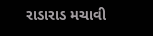રાડારાડ મચાવી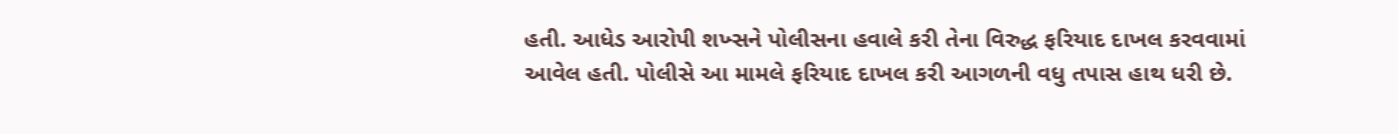હતી. આધેડ આરોપી શખ્સને પોલીસના હવાલે કરી તેના વિરુદ્ધ ફરિયાદ દાખલ કરવવામાં આવેલ હતી. પોલીસે આ મામલે ફરિયાદ દાખલ કરી આગળની વધુ તપાસ હાથ ધરી છે.